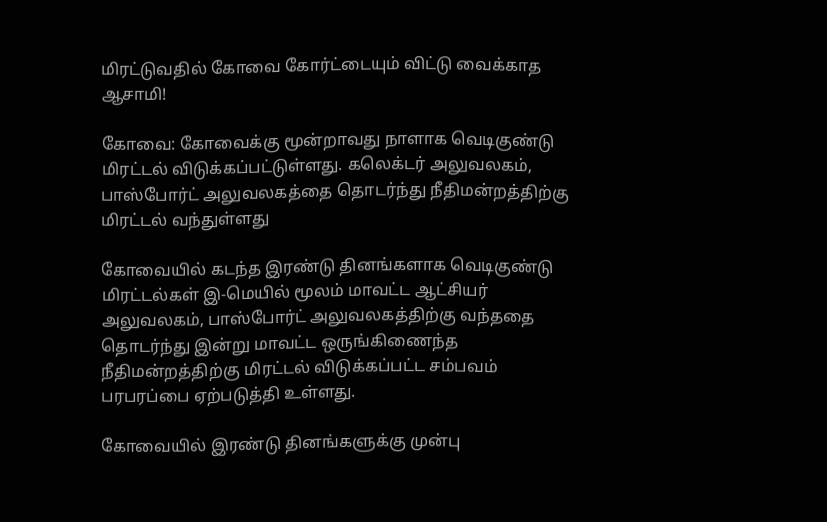மிரட்டுவதில் கோவை கோர்ட்டையும் விட்டு வைக்காத ஆசாமி!

கோவை: கோவைக்கு மூன்றாவது நாளாக வெடிகுண்டு மிரட்டல் விடுக்கப்பட்டுள்ளது. கலெக்டர் அலுவலகம், பாஸ்போர்ட் அலுவலகத்தை தொடர்ந்து நீதிமன்றத்திற்கு மிரட்டல் வந்துள்ளது

கோவையில் கடந்த இரண்டு தினங்களாக வெடிகுண்டு மிரட்டல்கள் இ-மெயில் மூலம் மாவட்ட ஆட்சியர் அலுவலகம், பாஸ்போர்ட் அலுவலகத்திற்கு வந்ததை தொடர்ந்து இன்று மாவட்ட ஒருங்கிணைந்த நீதிமன்றத்திற்கு மிரட்டல் விடுக்கப்பட்ட சம்பவம் பரபரப்பை ஏற்படுத்தி உள்ளது.

கோவையில் இரண்டு தினங்களுக்கு முன்பு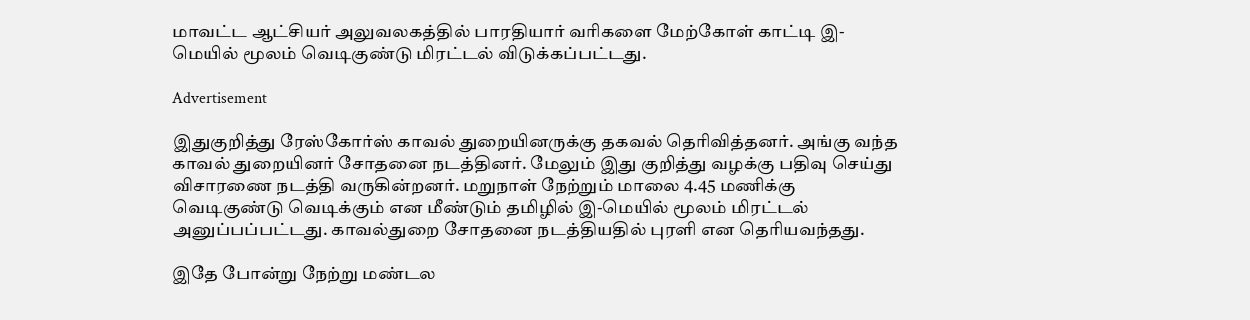மாவட்ட ஆட்சியர் அலுவலகத்தில் பாரதியார் வரிகளை மேற்கோள் காட்டி இ-மெயில் மூலம் வெடிகுண்டு மிரட்டல் விடுக்கப்பட்டது.

Advertisement

இதுகுறித்து ரேஸ்கோர்ஸ் காவல் துறையினருக்கு தகவல் தெரிவித்தனர். அங்கு வந்த காவல் துறையினர் சோதனை நடத்தினர். மேலும் இது குறித்து வழக்கு பதிவு செய்து விசாரணை நடத்தி வருகின்றனர். மறுநாள் நேற்றும் மாலை 4.45 மணிக்கு வெடிகுண்டு வெடிக்கும் என மீண்டும் தமிழில் இ-மெயில் மூலம் மிரட்டல் அனுப்பப்பட்டது. காவல்துறை சோதனை நடத்தியதில் புரளி என தெரியவந்தது.

இதே போன்று நேற்று மண்டல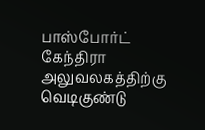பாஸ்போர்ட் கேந்திரா அலுவலகத்திற்கு வெடிகுண்டு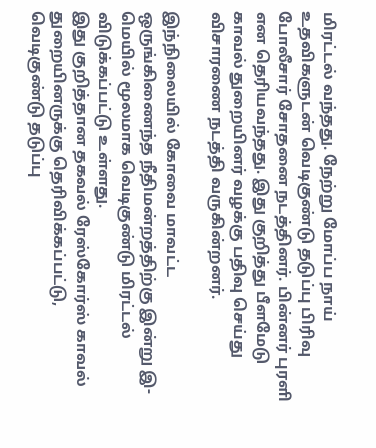மிரட்டல் வந்தது. நேற்று மோப்ப நாய் உதவிகளுடன் வெடிகுண்டு தடுப்பு பிரிவு போலீசார் சோதனை நடத்தினர். பின்னர் புரளி என தெரியவந்தது. இது குறித்து பீளமேடு காவல் துறையினர் வழக்கு பதிவு செய்து விசாரணை நடத்தி வருகின்றனர்.

இந்நிலையில் கோவை மாவட்ட ஒருங்கிணைந்த நீதிமன்றத்திற்கு இன்று இ-மெயில் மூலமாக வெடிகுண்டு மிரட்டல் விடுக்கப்பட்டு உள்ளது.
இது குறித்தான தகவல் ரேஸ்கோர்ஸ் காவல் துறையினருக்கு தெரிவிக்கப்பட்டு, வெடிகுண்டு தடுப்பு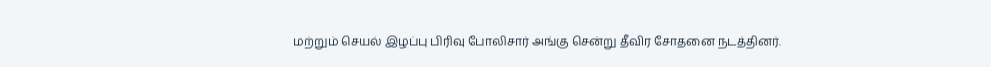மற்றும் செயல் இழப்பு பிரிவு போலிசார் அங்கு சென்று தீவிர சோதனை நடத்தினர்.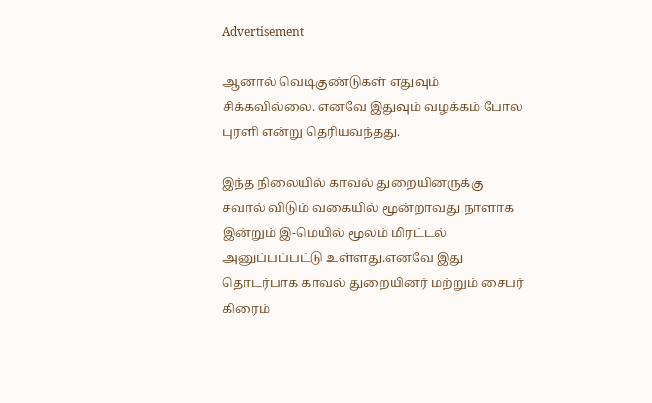Advertisement

ஆனால் வெடிகுண்டுகள் எதுவும் சிக்கவில்லை. எனவே இதுவும் வழக்கம் போல புரளி என்று தெரியவந்தது.

இந்த நிலையில் காவல் துறையினருக்கு சவால் விடும் வகையில் மூன்றாவது நாளாக இன்றும் இ-மெயில் மூலம் மிரட்டல் அனுப்பப்பட்டு உள்ளது.எனவே இது தொடர்பாக காவல் துறையினர் மற்றும் சைபர் கிரைம்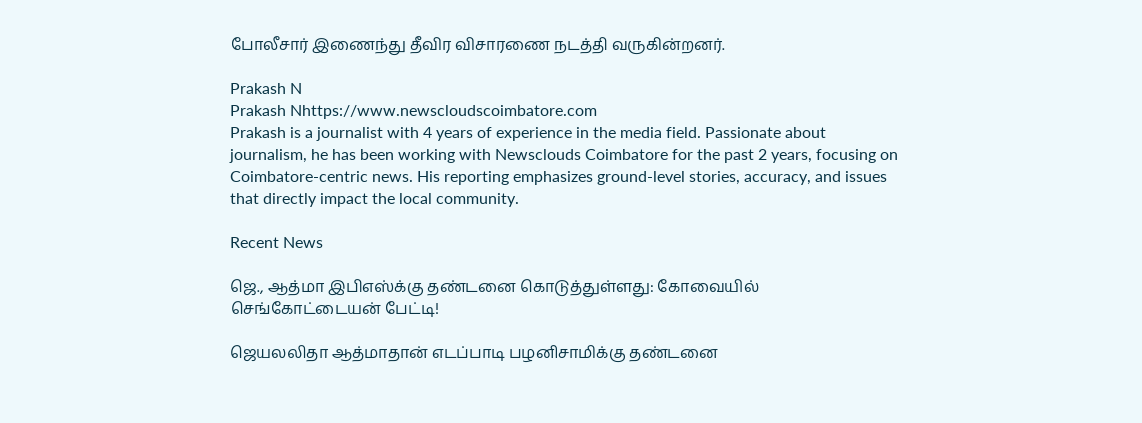போலீசார் இணைந்து தீவிர விசாரணை நடத்தி வருகின்றனர்.

Prakash N
Prakash Nhttps://www.newscloudscoimbatore.com
Prakash is a journalist with 4 years of experience in the media field. Passionate about journalism, he has been working with Newsclouds Coimbatore for the past 2 years, focusing on Coimbatore-centric news. His reporting emphasizes ground-level stories, accuracy, and issues that directly impact the local community.

Recent News

ஜெ., ஆத்மா இபிஎஸ்க்கு தண்டனை கொடுத்துள்ளது: கோவையில் செங்கோட்டையன் பேட்டி!

ஜெயலலிதா ஆத்மாதான் எடப்பாடி பழனிசாமிக்கு தண்டனை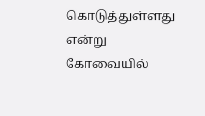கொடுத்துள்ளது என்று கோவையில்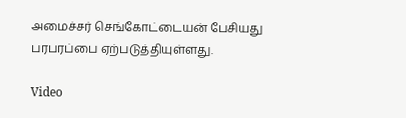அமைச்சர் செங்கோட்டையன் பேசியது பரபரப்பை ஏற்படுத்தியுள்ளது.

Video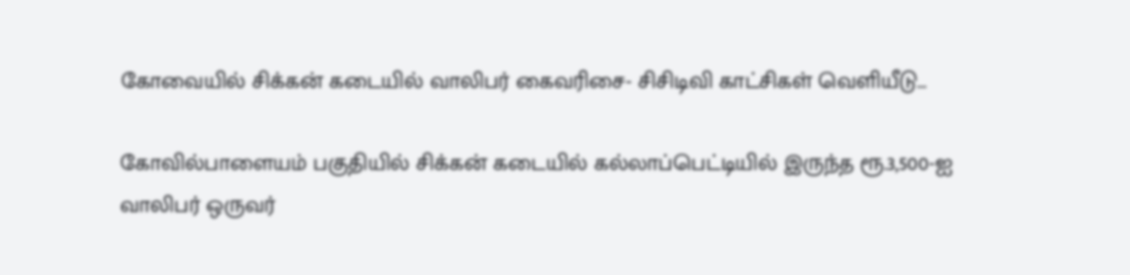கோவையில் சிக்கன் கடையில் வாலிபர் கைவரிசை- சிசிடிவி காட்சிகள் வெளியீடு…

கோவில்பாளையம் பகுதியில் சிக்கன் கடையில் கல்லாப்பெட்டியில் இருந்த ரூ.3,500-ஐ வாலிபர் ஒருவர்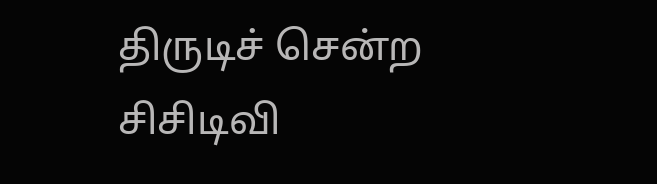திருடிச் சென்ற சிசிடிவி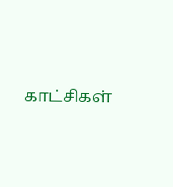காட்சிகள்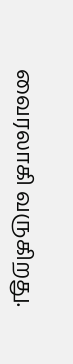வைரலாகி வருகிறது.